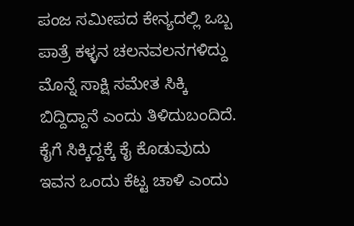ಪಂಜ ಸಮೀಪದ ಕೇನ್ಯದಲ್ಲಿ ಒಬ್ಬ ಪಾತ್ರೆ ಕಳ್ಳನ ಚಲನವಲನಗಳಿದ್ದು ಮೊನ್ನೆ ಸಾಕ್ಷಿ ಸಮೇತ ಸಿಕ್ಕಿ ಬಿದ್ದಿದ್ದಾನೆ ಎಂದು ತಿಳಿದುಬಂದಿದೆ. ಕೈಗೆ ಸಿಕ್ಕಿದ್ದಕ್ಕೆ ಕೈ ಕೊಡುವುದು ಇವನ ಒಂದು ಕೆಟ್ಟ ಚಾಳಿ ಎಂದು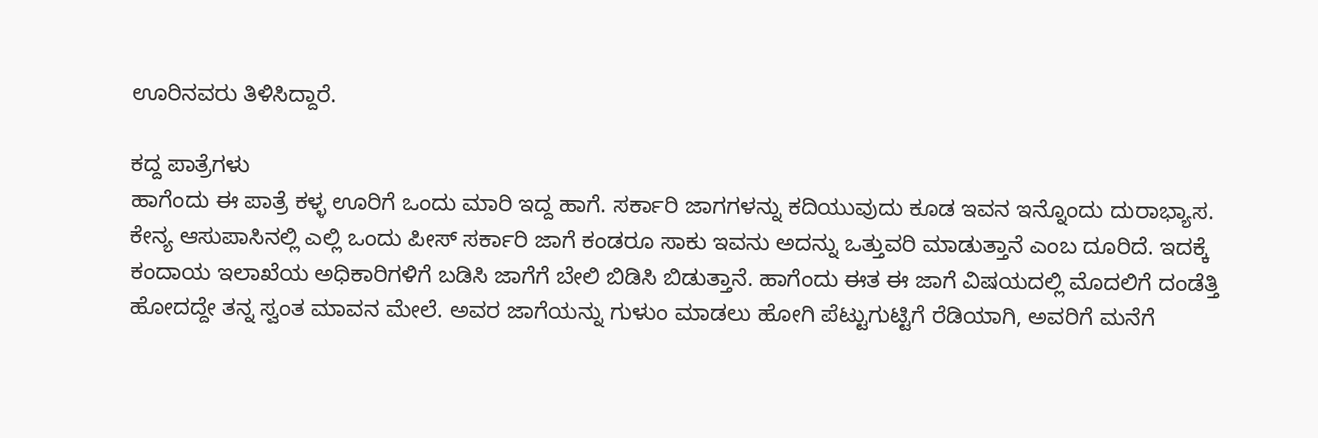ಊರಿನವರು ತಿಳಿಸಿದ್ದಾರೆ.

ಕದ್ದ ಪಾತ್ರೆಗಳು
ಹಾಗೆಂದು ಈ ಪಾತ್ರೆ ಕಳ್ಳ ಊರಿಗೆ ಒಂದು ಮಾರಿ ಇದ್ದ ಹಾಗೆ. ಸರ್ಕಾರಿ ಜಾಗಗಳನ್ನು ಕದಿಯುವುದು ಕೂಡ ಇವನ ಇನ್ನೊಂದು ದುರಾಭ್ಯಾಸ. ಕೇನ್ಯ ಆಸುಪಾಸಿನಲ್ಲಿ ಎಲ್ಲಿ ಒಂದು ಪೀಸ್ ಸರ್ಕಾರಿ ಜಾಗೆ ಕಂಡರೂ ಸಾಕು ಇವನು ಅದನ್ನು ಒತ್ತುವರಿ ಮಾಡುತ್ತಾನೆ ಎಂಬ ದೂರಿದೆ. ಇದಕ್ಕೆ ಕಂದಾಯ ಇಲಾಖೆಯ ಅಧಿಕಾರಿಗಳಿಗೆ ಬಡಿಸಿ ಜಾಗೆಗೆ ಬೇಲಿ ಬಿಡಿಸಿ ಬಿಡುತ್ತಾನೆ. ಹಾಗೆಂದು ಈತ ಈ ಜಾಗೆ ವಿಷಯದಲ್ಲಿ ಮೊದಲಿಗೆ ದಂಡೆತ್ತಿ ಹೋದದ್ದೇ ತನ್ನ ಸ್ವಂತ ಮಾವನ ಮೇಲೆ. ಅವರ ಜಾಗೆಯನ್ನು ಗುಳುಂ ಮಾಡಲು ಹೋಗಿ ಪೆಟ್ಟುಗುಟ್ಟಿಗೆ ರೆಡಿಯಾಗಿ, ಅವರಿಗೆ ಮನೆಗೆ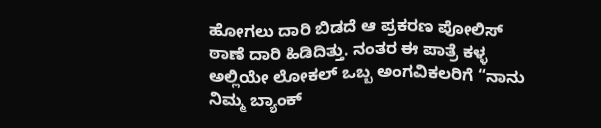ಹೋಗಲು ದಾರಿ ಬಿಡದೆ ಆ ಪ್ರಕರಣ ಪೋಲಿಸ್ ಠಾಣೆ ದಾರಿ ಹಿಡಿದಿತ್ತು. ನಂತರ ಈ ಪಾತ್ರೆ ಕಳ್ಳ ಅಲ್ಲಿಯೇ ಲೋಕಲ್ ಒಬ್ಬ ಅಂಗವಿಕಲರಿಗೆ “ನಾನು ನಿಮ್ಮ ಬ್ಯಾಂಕ್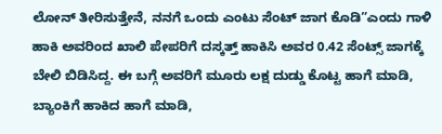ಲೋನ್ ತೀರಿಸುತ್ತೇನೆ, ನನಗೆ ಒಂದು ಎಂಟು ಸೆಂಟ್ ಜಾಗ ಕೊಡಿ”ಎಂದು ಗಾಳಿ ಹಾಕಿ ಅವರಿಂದ ಖಾಲಿ ಪೇಪರಿಗೆ ದಸ್ಕತ್ತ್ ಹಾಕಿಸಿ ಅವರ 0.42 ಸೆಂಟ್ಸ್ ಜಾಗಕ್ಕೆ ಬೇಲಿ ಬಿಡಿಸಿದ್ದ. ಈ ಬಗ್ಗೆ ಅವರಿಗೆ ಮೂರು ಲಕ್ಷ ದುಡ್ಡು ಕೊಟ್ಟ ಹಾಗೆ ಮಾಡಿ, ಬ್ಯಾಂಕಿಗೆ ಹಾಕಿದ ಹಾಗೆ ಮಾಡಿ,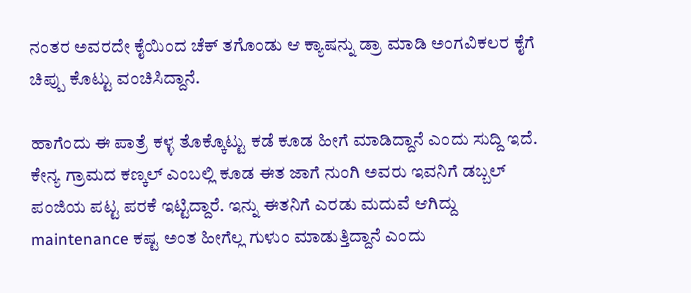ನಂತರ ಅವರದೇ ಕೈಯಿಂದ ಚೆಕ್ ತಗೊಂಡು ಆ ಕ್ಯಾಷನ್ನು ಡ್ರಾ ಮಾಡಿ ಅಂಗವಿಕಲರ ಕೈಗೆ ಚಿಪ್ಪು ಕೊಟ್ಟು ವಂಚಿಸಿದ್ದಾನೆ.

ಹಾಗೆಂದು ಈ ಪಾತ್ರೆ ಕಳ್ಳ ತೊಕ್ಕೊಟ್ಟು ಕಡೆ ಕೂಡ ಹೀಗೆ ಮಾಡಿದ್ದಾನೆ ಎಂದು ಸುದ್ದಿ ಇದೆ. ಕೇನ್ಯ ಗ್ರಾಮದ ಕಣ್ಕಲ್ ಎಂಬಲ್ಲಿ ಕೂಡ ಈತ ಜಾಗೆ ನುಂಗಿ ಅವರು ಇವನಿಗೆ ಡಬ್ಬಲ್ ಪಂಜಿಯ ಪಟ್ಟ ಪರಕೆ ಇಟ್ಟಿದ್ದಾರೆ. ಇನ್ನು ಈತನಿಗೆ ಎರಡು ಮದುವೆ ಆಗಿದ್ದು maintenance ಕಷ್ಟ ಅಂತ ಹೀಗೆಲ್ಲ ಗುಳುಂ ಮಾಡುತ್ತಿದ್ದಾನೆ ಎಂದು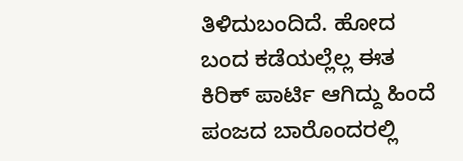ತಿಳಿದುಬಂದಿದೆ. ಹೋದ ಬಂದ ಕಡೆಯಲ್ಲೆಲ್ಲ ಈತ ಕಿರಿಕ್ ಪಾರ್ಟಿ ಆಗಿದ್ದು ಹಿಂದೆ ಪಂಜದ ಬಾರೊಂದರಲ್ಲಿ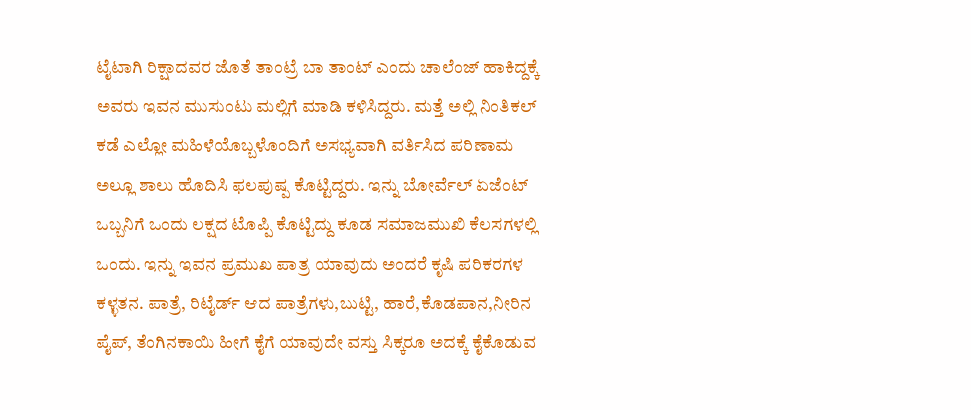ಟೈಟಾಗಿ ರಿಕ್ಷಾದವರ ಜೊತೆ ತಾಂಟ್ರೆ ಬಾ ತಾಂಟ್ ಎಂದು ಚಾಲೆಂಜ್ ಹಾಕಿದ್ದಕ್ಕೆ ಅವರು ಇವನ ಮುಸುಂಟು ಮಲ್ಲಿಗೆ ಮಾಡಿ ಕಳಿಸಿದ್ದರು. ಮತ್ತೆ ಅಲ್ಲಿ ನಿಂತಿಕಲ್ ಕಡೆ ಎಲ್ಲೋ ಮಹಿಳೆಯೊಬ್ಬಳೊಂದಿಗೆ ಅಸಭ್ಯವಾಗಿ ವರ್ತಿಸಿದ ಪರಿಣಾಮ ಅಲ್ಲೂ ಶಾಲು ಹೊದಿಸಿ ಫಲಪುಷ್ಪ ಕೊಟ್ಟಿದ್ದರು. ಇನ್ನು ಬೋರ್ವೆಲ್ ಏಜೆಂಟ್ ಒಬ್ಬನಿಗೆ ಒಂದು ಲಕ್ಷದ ಟೊಪ್ಪಿ ಕೊಟ್ಟಿದ್ದು ಕೂಡ ಸಮಾಜಮುಖಿ ಕೆಲಸಗಳಲ್ಲಿ ಒಂದು. ಇನ್ನು ಇವನ ಪ್ರಮುಖ ಪಾತ್ರ ಯಾವುದು ಅಂದರೆ ಕೃಷಿ ಪರಿಕರಗಳ ಕಳ್ಳತನ. ಪಾತ್ರೆ, ರಿಟೈರ್ಡ್ ಆದ ಪಾತ್ರೆಗಳು,ಬುಟ್ಟಿ, ಹಾರೆ,ಕೊಡಪಾನ,ನೀರಿನ ಪೈಪ್, ತೆಂಗಿನಕಾಯಿ ಹೀಗೆ ಕೈಗೆ ಯಾವುದೇ ವಸ್ತು ಸಿಕ್ಕರೂ ಅದಕ್ಕೆ ಕೈಕೊಡುವ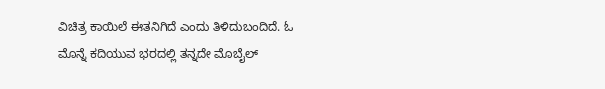ವಿಚಿತ್ರ ಕಾಯಿಲೆ ಈತನಿಗಿದೆ ಎಂದು ತಿಳಿದುಬಂದಿದೆ. ಓ ಮೊನ್ನೆ ಕದಿಯುವ ಭರದಲ್ಲಿ ತನ್ನದೇ ಮೊಬೈಲ್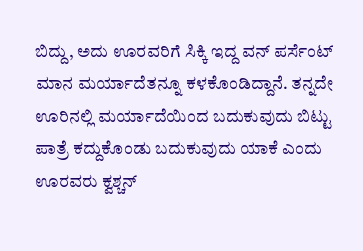ಬಿದ್ದು, ಅದು ಊರವರಿಗೆ ಸಿಕ್ಕಿ ಇದ್ದ ವನ್ ಪರ್ಸೆಂಟ್ ಮಾನ ಮರ್ಯಾದೆತನ್ನೂ ಕಳಕೊಂಡಿದ್ದಾನೆ. ತನ್ನದೇ ಊರಿನಲ್ಲಿ ಮರ್ಯಾದೆಯಿಂದ ಬದುಕುವುದು ಬಿಟ್ಟು ಪಾತ್ರೆ ಕದ್ದುಕೊಂಡು ಬದುಕುವುದು ಯಾಕೆ ಎಂದು ಊರವರು ಕ್ವಶ್ಚನ್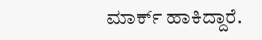ಮಾರ್ಕ್ ಹಾಕಿದ್ದಾರೆ.